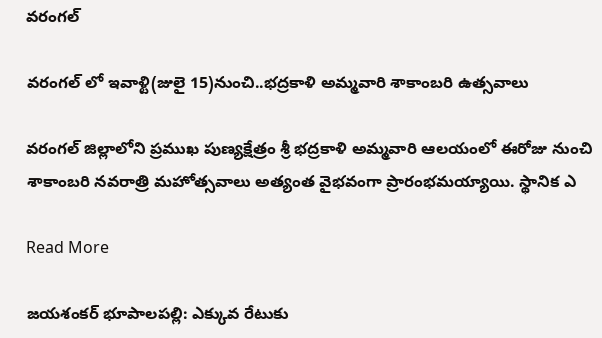వరంగల్

వరంగల్ లో ఇవాళ్టి(జులై 15)నుంచి..భద్రకాళి అమ్మవారి శాకాంబరి ఉత్సవాలు

వరంగల్ జిల్లాలోని ప్రముఖ పుణ్యక్షేత్రం శ్రీ భద్రకాళి అమ్మవారి ఆలయంలో ఈరోజు నుంచి శాకాంబరి నవరాత్రి మహోత్సవాలు అత్యంత వైభవంగా ప్రారంభమయ్యాయి. స్థానిక ఎ

Read More

జయశంకర్ భూపాలపల్లి: ఎక్కువ రేటుకు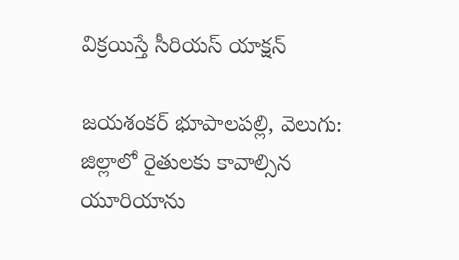విక్రయిస్తే సీరియస్ యాక్షన్

జయశంకర్ భూపాలపల్లి, వెలుగు: జిల్లాలో రైతులకు కావాల్సిన యూరియాను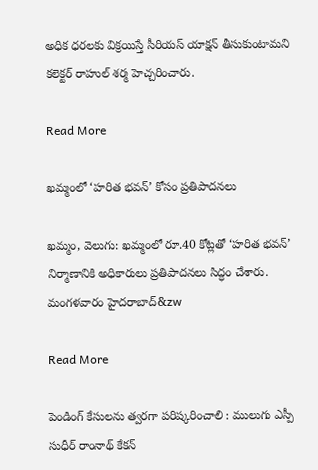అధిక ధరలకు విక్రయిస్తే సీరియస్ యాక్షన్ తీసుకుంటామని కలెక్టర్ రాహుల్ శర్మ హెచ్చరించారు.

Read More

ఖమ్మంలో ‘హరిత భవన్’ కోసం ప్రతిపాదనలు

ఖమ్మం, వెలుగు: ఖమ్మంలో రూ.40 కోట్లతో ‘హరిత భవన్’ నిర్మాణానికి అధికారులు ప్రతిపాదనలు సిద్ధం చేశారు. మంగళవారం హైదరాబాద్‌‌‌&zw

Read More

పెండింగ్ కేసులను త్వరగా పరిష్కరించాలి : ములుగు ఎస్పీ సుధీర్ రాంనాథ్ కేకన్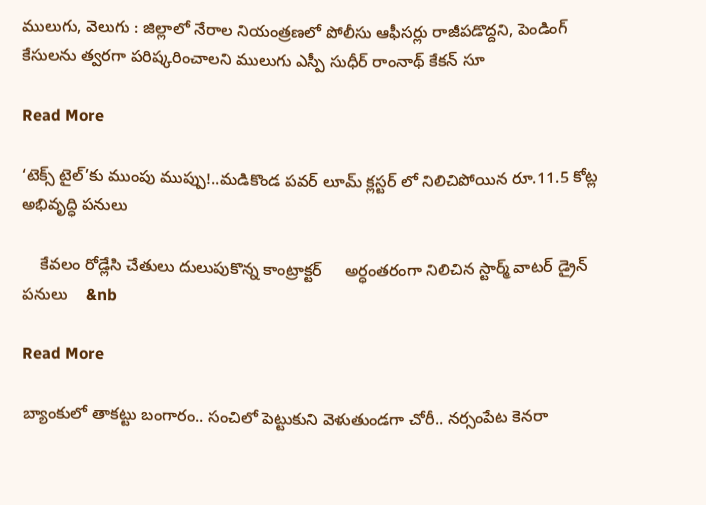ములుగు, వెలుగు : జిల్లాలో నేరాల నియంత్రణలో పోలీసు ఆఫీసర్లు రాజీపడొద్దని, పెండింగ్ కేసులను త్వరగా పరిష్కరించాలని ములుగు ఎస్పీ సుధీర్ రాంనాథ్ కేకన్ సూ

Read More

‘టెక్స్ టైల్’కు ముంపు ముప్పు!..మడికొండ పవర్ లూమ్ క్లస్టర్ లో నిలిచిపోయిన రూ.11.5 కోట్ల అభివృద్ధి పనులు

    కేవలం రోడ్లేసి చేతులు దులుపుకొన్న కాంట్రాక్టర్     అర్ధంతరంగా నిలిచిన స్టార్మ్ వాటర్ డ్రైన్ పనులు    &nb

Read More

బ్యాంకులో తాకట్టు బంగారం.. సంచిలో పెట్టుకుని వెళుతుండగా చోరీ.. నర్సంపేట కెనరా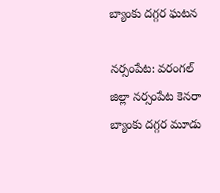బ్యాంకు దగ్గర ఘటన

నర్సంపేట: వరంగల్ జిల్లా నర్సంపేట కెనరా బ్యాంకు దగ్గర మూడు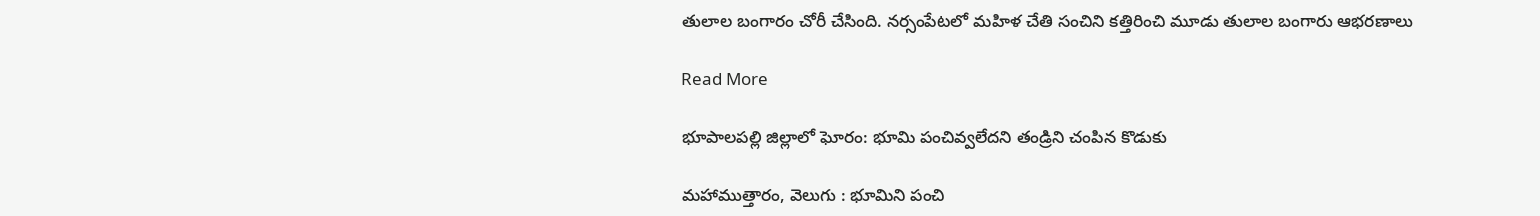తులాల బంగారం చోరీ చేసింది. నర్సంపేటలో మహిళ చేతి సంచిని కత్తిరించి మూడు తులాల బంగారు ఆభరణాలు

Read More

భూపాలపల్లి జిల్లాలో ఘోరం: భూమి పంచివ్వలేదని తండ్రిని చంపిన కొడుకు

మహాముత్తారం, వెలుగు : భూమిని పంచి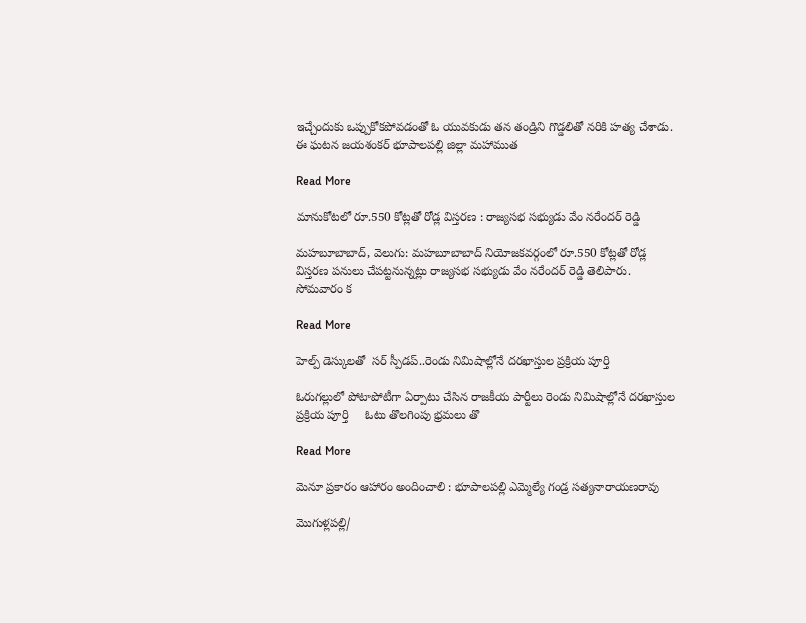ఇచ్చేందుకు ఒప్పుకోకపోవడంతో ఓ యువకుడు తన తండ్రిని గొడ్డలితో నరికి హత్య చేశాడు. ఈ ఘటన జయశంకర్ భూపాలపల్లి జిల్లా మహాముత

Read More

మానుకోటలో రూ.550 కోట్లతో రోడ్ల విస్తరణ : రాజ్యసభ సభ్యుడు వేం నరేందర్ రెడ్డి

మహబూబాబాద్, వెలుగు: మహబూబాబాద్ నియోజకవర్గంలో రూ.550 కోట్లతో రోడ్ల విస్తరణ పనులు చేపట్టనున్నట్లు రాజ్యసభ సభ్యుడు వేం నరేందర్ రెడ్డి తెలిపారు. సోమవారం క

Read More

హెల్ప్‌‌‌‌ డెస్కులతో  సర్ స్పీడప్..రెండు నిమిషాల్లోనే దరఖాస్తుల ప్రక్రియ పూర్తి

ఓరుగల్లులో పోటాపోటీగా ఏర్పాటు చేసిన రాజకీయ పార్టీలు రెండు నిమిషాల్లోనే దరఖాస్తుల ప్రక్రియ పూర్తి     ఓటు తొలగింపు భ్రమలు తొ

Read More

మెనూ ప్రకారం ఆహారం అందించాలి : భూపాలపల్లి ఎమ్మెల్యే గండ్ర సత్యనారాయణరావు

మొగుళ్లపల్లి/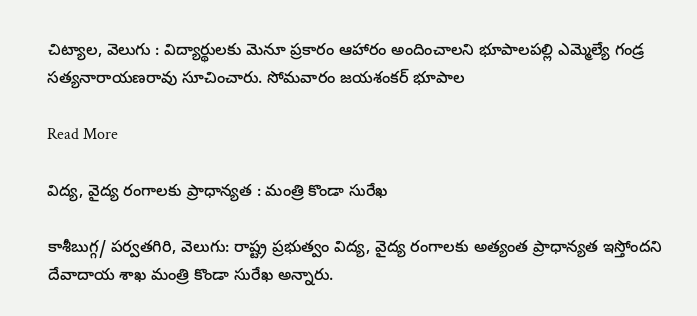చిట్యాల, వెలుగు : విద్యార్థులకు మెనూ ప్రకారం ఆహారం అందించాలని భూపాలపల్లి ఎమ్మెల్యే గండ్ర సత్యనారాయణరావు సూచించారు. సోమవారం జయశంకర్ భూపాల

Read More

విద్య, వైద్య రంగాలకు ప్రాధాన్యత : మంత్రి కొండా సురేఖ

కాశీబుగ్గ/ పర్వతగిరి, వెలుగు: రాష్ట్ర ప్రభుత్వం విద్య, వైద్య రంగాలకు అత్యంత ప్రాధాన్యత ఇస్తోందని దేవాదాయ శాఖ మంత్రి కొండా సురేఖ అన్నారు.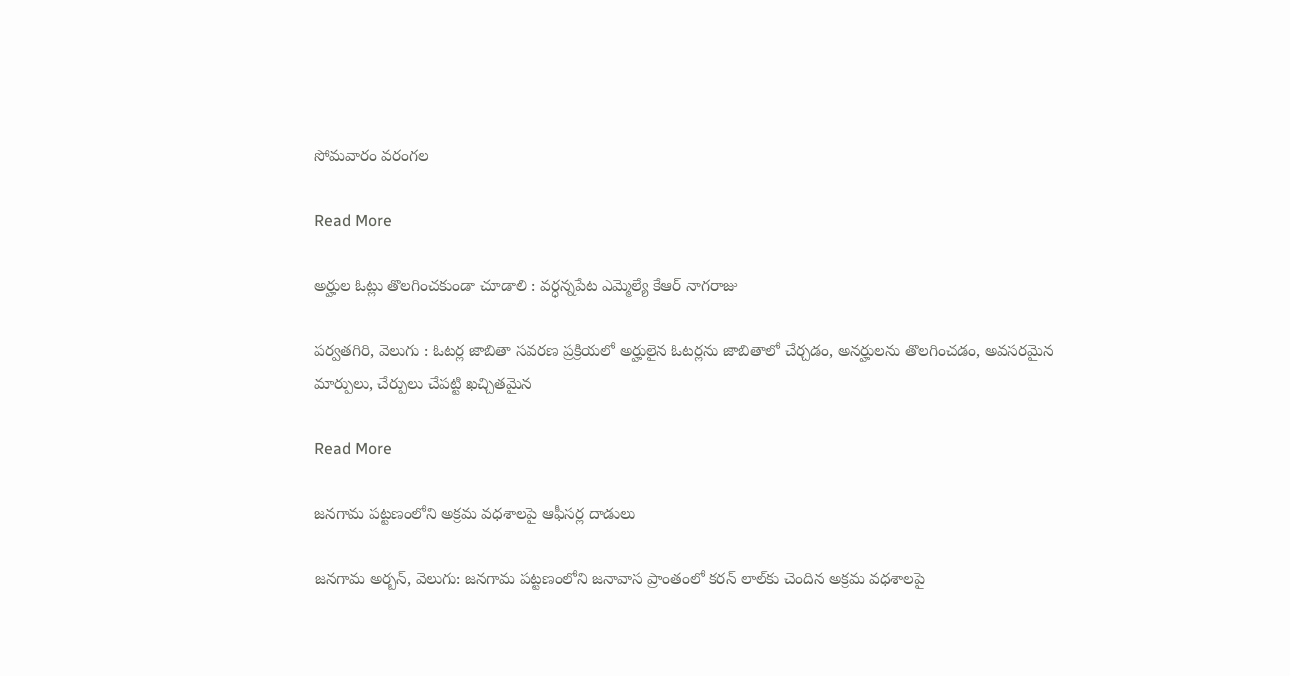సోమవారం వరంగల

Read More

అర్హుల ఓట్లు తొలగించకుండా చూడాలి : వర్ధన్నపేట ఎమ్మెల్యే కేఆర్ నాగరాజు

పర్వతగిరి, వెలుగు : ఓటర్ల జాబితా సవరణ ప్రక్రియలో అర్హులైన ఓటర్లను జాబితాలో చేర్చడం, అనర్హులను తొలగించడం, అవసరమైన మార్పులు, చేర్పులు చేపట్టి ఖచ్చితమైన

Read More

జనగామ పట్టణంలోని అక్రమ వధశాలపై ఆఫీసర్ల దాడులు

జనగామ అర్బన్, వెలుగు: జనగామ పట్టణంలోని జనావాస ప్రాంతంలో కరన్ లాల్‌‌కు చెందిన అక్రమ వధశాలపై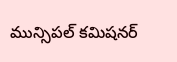మున్సిపల్ కమిషనర్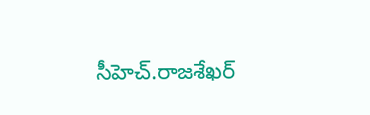సీహెచ్.రాజశేఖర్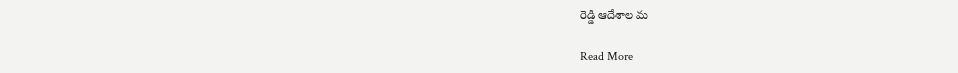రెడ్డి ఆదేశాల మ

Read More